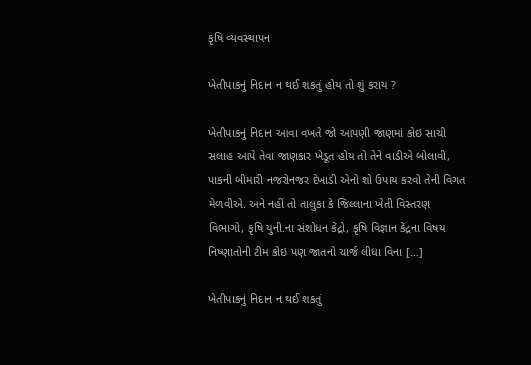કૃષિ વ્યવસ્થાપન

ખેતીપાકનું નિદાન ન થઈ શકતું હોય તો શું કરાય ?

ખેતીપાકનું નિદાન આવા વખતે જો આપણી જાણમાં કોઇ સાચી સલાહ આપે તેવા જાણકાર ખેડૂત હોય તો તેને વાડીએ બોલાવી, પાકની બીમારી નજરોનજર દેખાડી એનો શો ઉપાય કરવો તેની વિગત મેળવીએ. અને નહીં તો તાલુકા કે જિલ્લાના ખેતી વિસ્તરણ વિભાગો, કૃષિ યુની.ના સંશોધન કેંદ્રો, કૃષિ વિજ્ઞાન કેંદ્રના વિષય નિષ્ણાતોની ટીમ કોઇ પણ જાતનો ચાર્જ લીધા વિના […]

ખેતીપાકનું નિદાન ન થઈ શકતું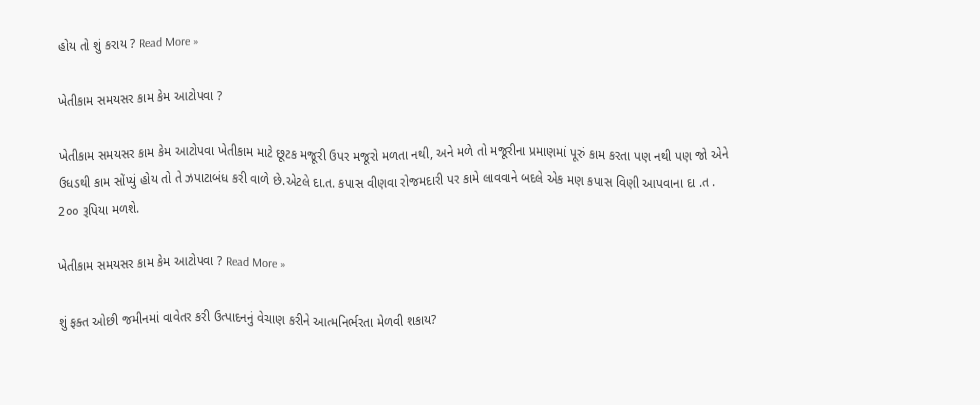હોય તો શું કરાય ? Read More »

ખેતીકામ સમયસર કામ કેમ આટોપવા ?

ખેતીકામ સમયસર કામ કેમ આટોપવા ખેતીકામ માટે છૂટક મજૂરી ઉપર મજૂરો મળતા નથી, અને મળે તો મજૂરીના પ્રમાણમાં પૂરું કામ કરતા પણ નથી પણ જો એને ઉધડથી કામ સોંપ્યું હોય તો તે ઝપાટાબંધ કરી વાળે છે.એટલે દા.ત. કપાસ વીણવા રોજમદારી પર કામે લાવવાને બદલે એક મણ કપાસ વિણી આપવાના દા .ત . 2૦૦ રૂપિયા મળશે.

ખેતીકામ સમયસર કામ કેમ આટોપવા ? Read More »

શું ફક્ત ઓછી જમીનમાં વાવેતર કરી ઉત્પાદનનું વેચાણ કરીને આત્મનિર્ભરતા મેળવી શકાય?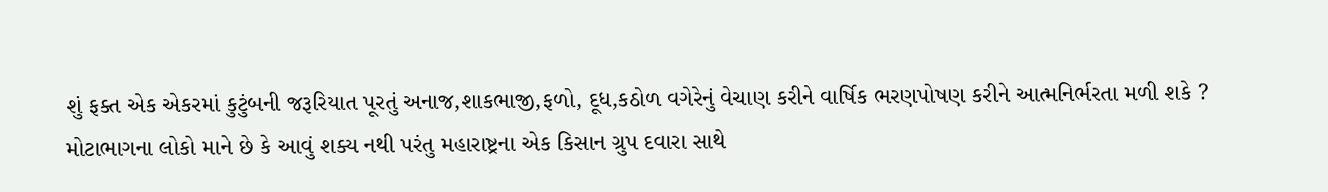શું ફક્ત એક એકરમાં કુટુંબની જરૂરિયાત પૂરતું અનાજ,શાકભાજી,ફળો, દૂધ,કઠોળ વગેરેનું વેચાણ કરીને વાર્ષિક ભરણપોષણ કરીને આત્મનિર્ભરતા મળી શકે ? મોટાભાગના લોકો માને છે કે આવું શક્ય નથી પરંતુ મહારાષ્ટ્રના એક કિસાન ગ્રુપ દવારા સાથે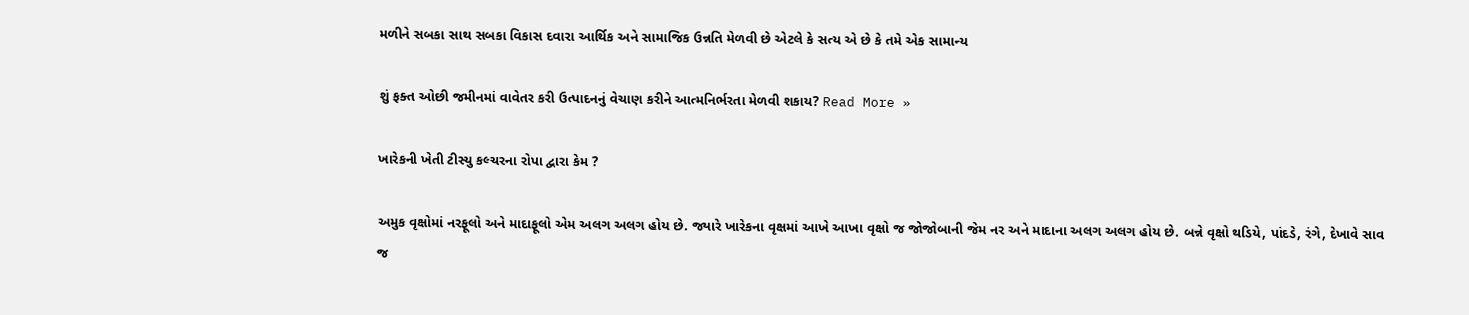મળીને સબકા સાથ સબકા વિકાસ દવારા આર્થિક અને સામાજિક ઉન્નતિ મેળવી છે એટલે કે સત્ય એ છે કે તમે એક સામાન્ય

શું ફક્ત ઓછી જમીનમાં વાવેતર કરી ઉત્પાદનનું વેચાણ કરીને આત્મનિર્ભરતા મેળવી શકાય? Read More »

ખારેકની ખેતી ટીસ્યુ કલ્ચરના રોપા દ્વારા કેમ ?

અમુક વૃક્ષોમાં નરફૂલો અને માદાફૂલો એમ અલગ અલગ હોય છે. જ્યારે ખારેકના વૃક્ષમાં આખે આખા વૃક્ષો જ જોજોબાની જેમ નર અને માદાના અલગ અલગ હોય છે. બન્ને વૃક્ષો થડિયે, પાંદડે, રંગે, દેખાવે સાવ જ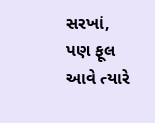સરખાં, પણ ફૂલ આવે ત્યારે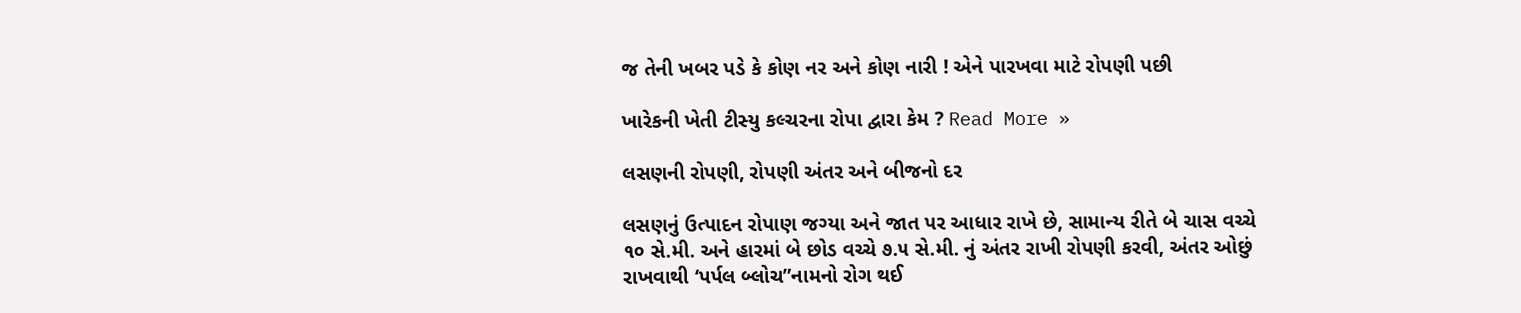જ તેની ખબર પડે કે કોણ નર અને કોણ નારી ! એને પારખવા માટે રોપણી પછી

ખારેકની ખેતી ટીસ્યુ કલ્ચરના રોપા દ્વારા કેમ ? Read More »

લસણની રોપણી, રોપણી અંતર અને બીજનો દર

લસણનું ઉત્પાદન રોપાણ જગ્યા અને જાત પર આધાર રાખે છે, સામાન્ય રીતે બે ચાસ વચ્ચે ૧૦ સે.મી. અને હારમાં બે છોડ વચ્ચે ૭.૫ સે.મી. નું અંતર રાખી રોપણી કરવી, અંતર ઓછું રાખવાથી ‘પર્પલ બ્લોચ”નામનો રોગ થઈ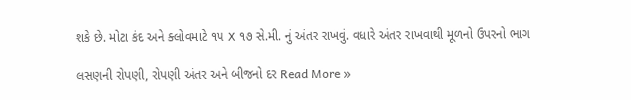શકે છે. મોટા કંદ અને ક્લોવમાટે ૧૫ X ૧૭ સે.મી. નું અંતર રાખવું. વધારે અંતર રાખવાથી મૂળનો ઉપરનો ભાગ

લસણની રોપણી, રોપણી અંતર અને બીજનો દર Read More »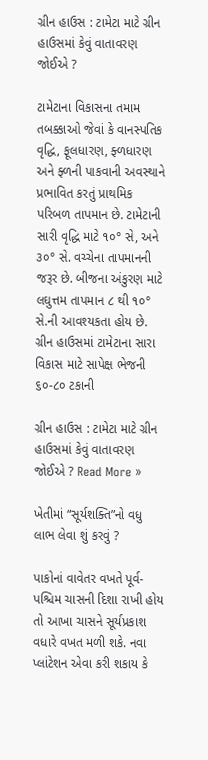ગ્રીન હાઉસ : ટામેટા માટે ગ્રીન હાઉસમાં કેવું વાતાવરણ જોઈએ ?

ટામેટાના વિકાસના તમામ તબક્કાઓ જેવાં કે વાનસ્પતિક વૃદ્ધિ, ફૂલધારણ, ફ્ળધારણ અને ફ્ળની પાકવાની અવસ્થાને પ્રભાવિત કરતું પ્રાથમિક પરિબળ તાપમાન છે. ટામેટાની સારી વૃદ્ધિ માટે ૧૦° સે, અને ૩૦° સે. વચ્ચેના તાપમાનની જરૂર છે. બીજના અંકુરણ માટે લઘુત્તમ તાપમાન ૮ થી ૧૦° સે.ની આવશ્યકતા હોય છે. ગ્રીન હાઉસમાં ટામેટાના સારા વિકાસ માટે સાપેક્ષ ભેજની ૬૦-૮૦ ટકાની

ગ્રીન હાઉસ : ટામેટા માટે ગ્રીન હાઉસમાં કેવું વાતાવરણ જોઈએ ? Read More »

ખેતીમાં “સૂર્યશક્તિ”નો વધુ લાભ લેવા શું કરવું ?

પાકોનાં વાવેતર વખતે પૂર્વ-પશ્ચિમ ચાસની દિશા રાખી હોય તો આખા ચાસને સૂર્યપ્રકાશ વધારે વખત મળી શકે. નવા પ્લાંટેશન એવા કરી શકાય કે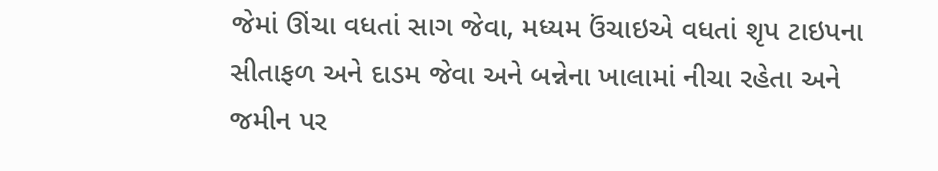જેમાં ઊંચા વધતાં સાગ જેવા, મધ્યમ ઉંચાઇએ વધતાં શૃપ ટાઇપના સીતાફળ અને દાડમ જેવા અને બન્નેના ખાલામાં નીચા રહેતા અને જમીન પર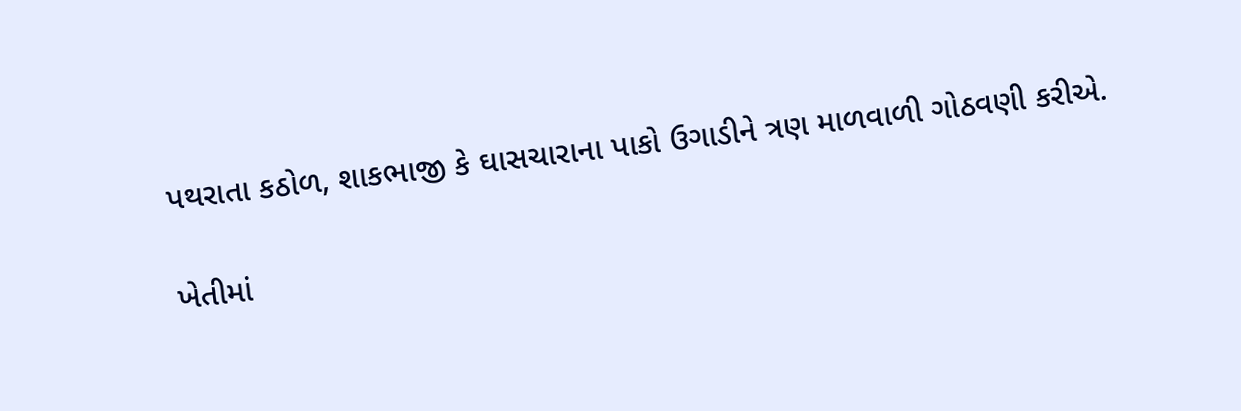પથરાતા કઠોળ, શાકભાજી કે ઘાસચારાના પાકો ઉગાડીને ત્રણ માળવાળી ગોઠવણી કરીએ.

ખેતીમાં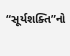“સૂર્યશક્તિ”નો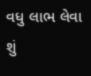વધુ લાભ લેવા શું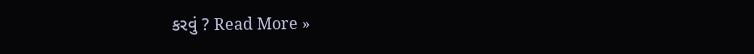કરવું ? Read More »